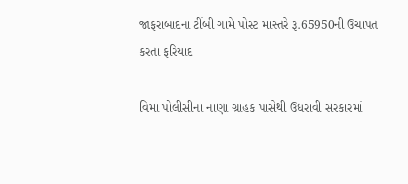જાફરાબાદના ટીંબી ગામે પોસ્ટ માસ્તરે રૂ.65950ની ઉચાપત કરતા ફરિયાદ

વિમા પોલીસીના નાણા ગ્રાહક પાસેથી ઉધરાવી સરકારમાં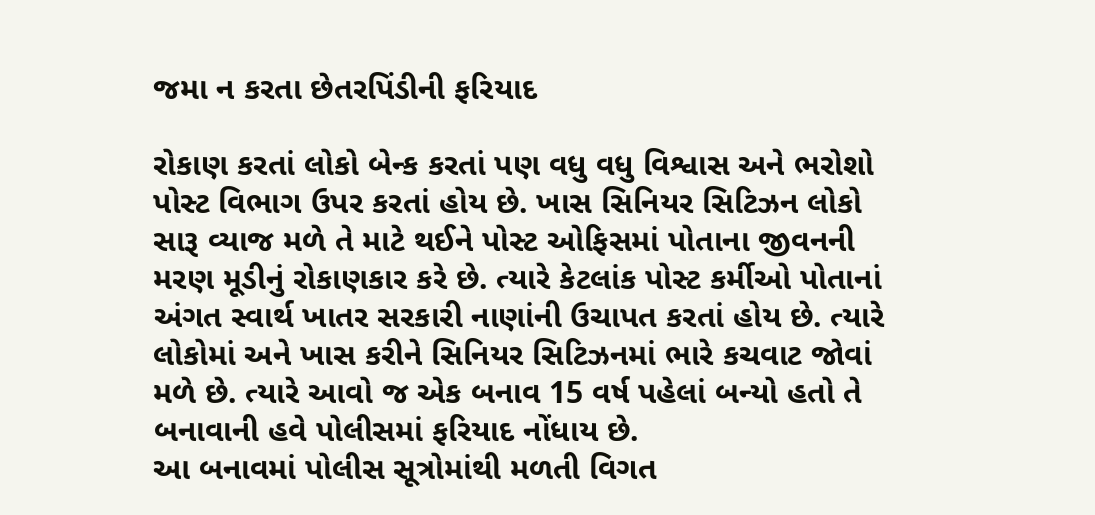જમા ન કરતા છેતરપિંડીની ફરિયાદ

રોકાણ કરતાં લોકો બેન્ક કરતાં પણ વધુ વધુ વિશ્વાસ અને ભરોશો પોસ્ટ વિભાગ ઉપર કરતાં હોય છે. ખાસ સિનિયર સિટિઝન લોકો સારૂ વ્યાજ મળે તે માટે થઈને પોસ્ટ ઓફિસમાં પોતાના જીવનની મરણ મૂડીનું રોકાણકાર કરે છે. ત્યારે કેટલાંક પોસ્ટ કર્મીઓ પોતાનાં અંગત સ્વાર્થ ખાતર સરકારી નાણાંની ઉચાપત કરતાં હોય છે. ત્યારે લોકોમાં અને ખાસ કરીને સિનિયર સિટિઝનમાં ભારે કચવાટ જોવાં મળે છે. ત્યારે આવો જ એક બનાવ 15 વર્ષ પહેલાં બન્યો હતો તે બનાવાની હવે પોલીસમાં ફરિયાદ નોંધાય છે.
આ બનાવમાં પોલીસ સૂત્રોમાંથી મળતી વિગત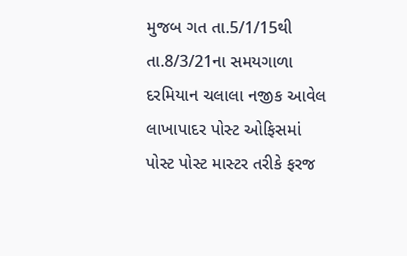મુજબ ગત તા.5/1/15થી તા.8/3/21ના સમયગાળા દરમિયાન ચલાલા નજીક આવેલ લાખાપાદર પોસ્ટ ઓફિસમાં પોસ્ટ પોસ્ટ માસ્ટર તરીકે ફરજ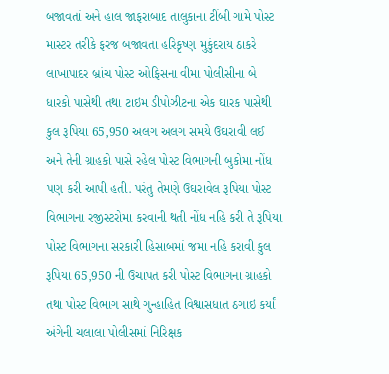બજાવતાં અને હાલ જાફરાબાદ તાલુકાના ટીંબી ગામે પોસ્ટ માસ્ટર તરીકે ફરજ બજાવતા હરિકૃષ્ણ મુકુંદરાય ઠાકરે લાખાપાદર બ્રાંચ પોસ્ટ ઓફિસના વીમા પોલીસીના બે ધારકો પાસેથી તથા ટાઇમ ડીપોઝીટના એક ઘારક પાસેથી કુલ રૂપિયા 65,950 અલગ અલગ સમયે ઉઘરાવી લઈ અને તેની ગ્રાહકો પાસે રહેલ પોસ્ટ વિભાગની બુકોમા નોંધ પણ કરી આપી હતી. પરંતુ તેમણે ઉઘરાવેલ રૂપિયા પોસ્ટ વિભાગના રજીસ્ટરોમા કરવાની થતી નોંધ નહિ કરી તે રૂપિયા પોસ્ટ વિભાગના સરકારી હિસાબમાં જમા નહિ કરાવી કુલ રૂપિયા 65,950 ની ઉચાપત કરી પોસ્ટ વિભાગના ગ્રાહકો તથા પોસ્ટ વિભાગ સાથે ગુન્હાહિત વિશ્વાસધાત ઠગાઇ કર્યાં અંગેની ચલાલા પોલીસમાં નિરિક્ષક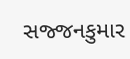સજ્જનકુમાર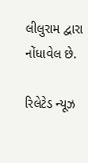લીલુરામ દ્વારા નોંધાવેલ છે.

રિલેટેડ ન્યૂઝ